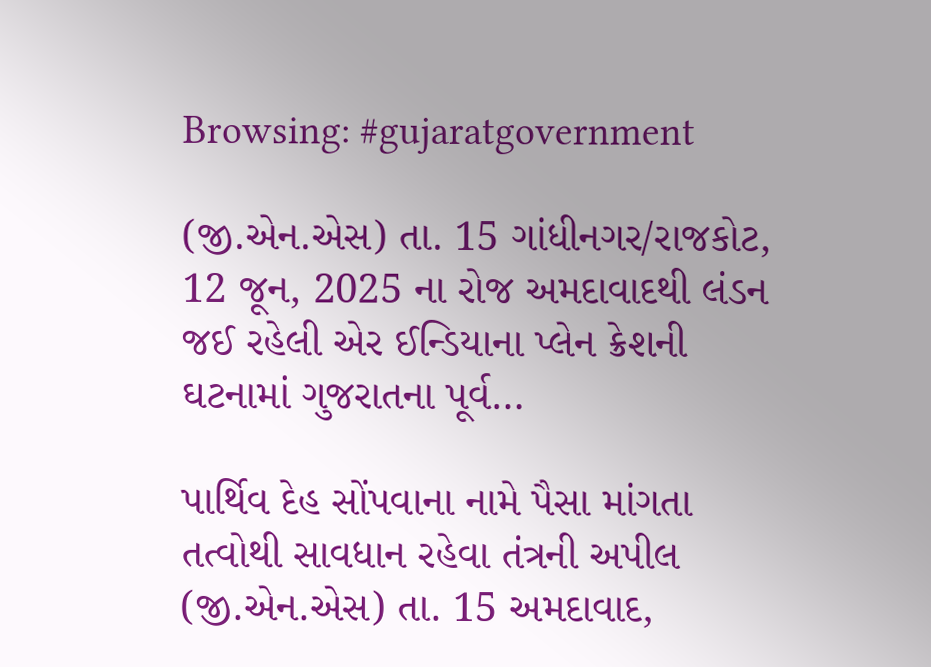Browsing: #gujaratgovernment

(જી.એન.એસ) તા. 15 ગાંધીનગર/રાજકોટ, 12 જૂન, 2025 ના રોજ અમદાવાદથી લંડન જઈ રહેલી એર ઈન્ડિયાના પ્લેન ક્રેશની ઘટનામાં ગુજરાતના પૂર્વ…

પાર્થિવ દેહ સોંપવાના નામે પૈસા માંગતા તત્વોથી સાવધાન રહેવા તંત્રની અપીલ (જી.એન.એસ) તા. 15 અમદાવાદ,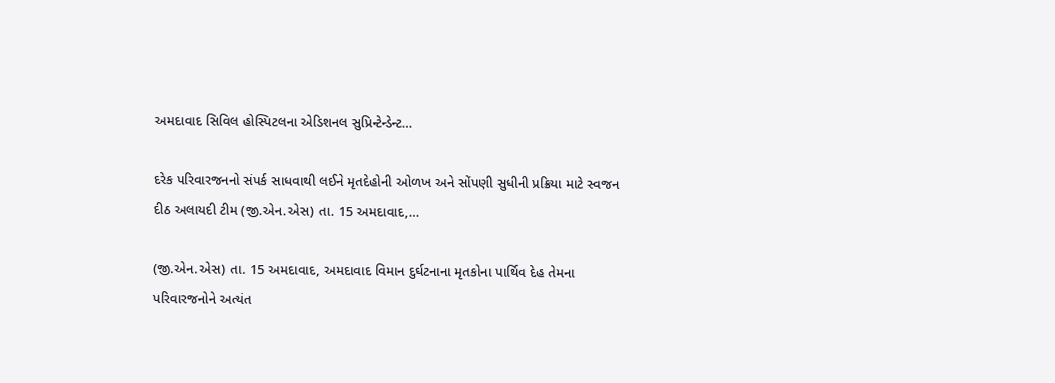અમદાવાદ સિવિલ હોસ્પિટલના એડિશનલ સુપ્રિન્ટેન્ડેન્ટ…

દરેક પરિવારજનનો સંપર્ક સાધવાથી લઈને મૃતદેહોની ઓળખ અને સોંપણી સુધીની પ્રક્રિયા માટે સ્વજન દીઠ અલાયદી ટીમ (જી.એન.એસ) તા. 15 અમદાવાદ,…

(જી.એન.એસ) તા. 15 અમદાવાદ, અમદાવાદ વિમાન દુર્ઘટનાના મૃતકોના પાર્થિવ દેહ તેમના પરિવારજનોને અત્યંત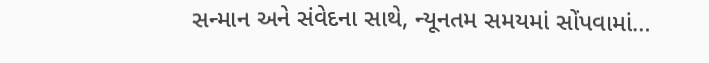સન્માન અને સંવેદના સાથે, ન્યૂનતમ સમયમાં સોંપવામાં…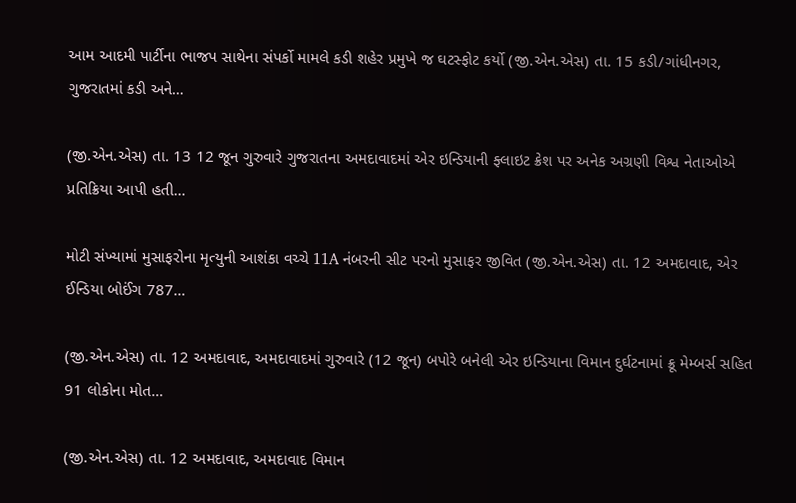આમ આદમી પાર્ટીના ભાજપ સાથેના સંપર્કો મામલે કડી શહેર પ્રમુખે જ ઘટસ્ફોટ કર્યો (જી.એન.એસ) તા. 15 કડી/ગાંધીનગર, ગુજરાતમાં કડી અને…

(જી.એન.એસ) તા. 13 12 જૂન ગુરુવારે ગુજરાતના અમદાવાદમાં એર ઇન્ડિયાની ફ્લાઇટ ક્રેશ પર અનેક અગ્રણી વિશ્વ નેતાઓએ પ્રતિક્રિયા આપી હતી…

મોટી સંખ્યામાં મુસાફરોના મૃત્યુની આશંકા વચ્ચે 11A નંબરની સીટ પરનો મુસાફર જીવિત (જી.એન.એસ) તા. 12 અમદાવાદ, એર ઈન્ડિયા બોઈંગ 787…

(જી.એન.એસ) તા. 12 અમદાવાદ, અમદાવાદમાં ગુરુવારે (12 જૂન) બપોરે બનેલી એર ઇન્ડિયાના વિમાન દુર્ઘટનામાં ક્રૂ મેમ્બર્સ સહિત 91 લોકોના મોત…

(જી.એન.એસ) તા. 12 અમદાવાદ, અમદાવાદ વિમાન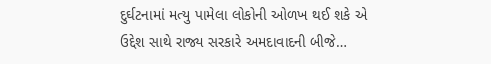દુર્ઘટનામાં મત્યુ પામેલા લોકોની ઓળખ થઈ શકે એ ઉદ્દેશ સાથે રાજ્ય સરકારે અમદાવાદની બીજે…